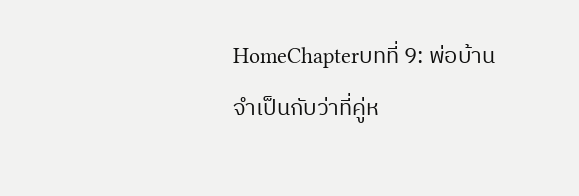HomeChapterบทที่ 9: พ่อบ้านจำเป็นกับว่าที่คู่ห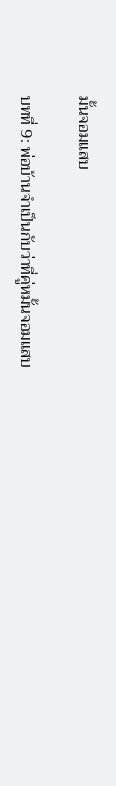มั้นจอมแสบ

บทที่ 9: พ่อบ้านจำเป็นกับว่าที่คู่หมั้นจอมแสบ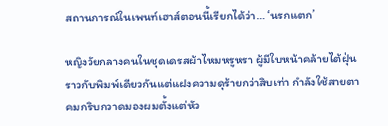สถานการณ์ในเพนท์เฮาส์ตอนนี้เรียกได้ว่า… ‘นรกแตก’

หญิงวัยกลางคนในชุดเดรสผ้าไหมหรูหรา ผู้มีใบหน้าคล้ายไต้ฝุ่นราวกับพิมพ์เดียวกันแต่แฝงความดุร้ายกว่าสิบเท่า กำลังใช้สายตาคมกริบกวาดมองผมตั้งแต่หัว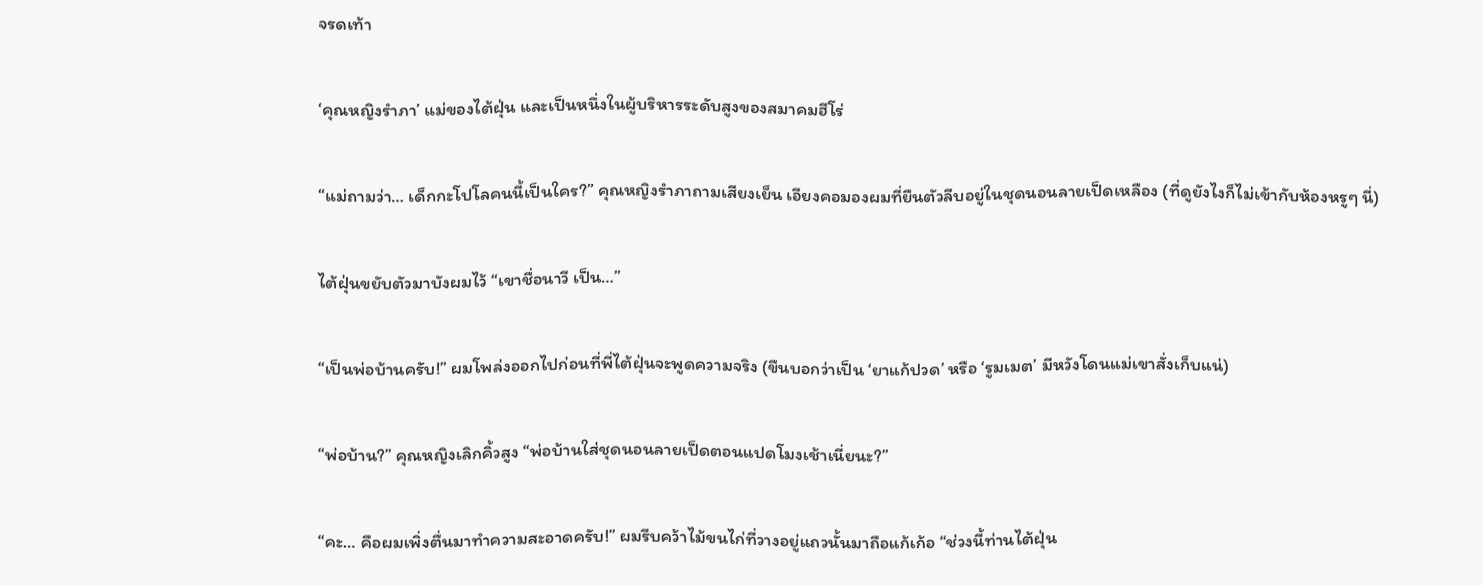จรดเท้า

‘คุณหญิงรำภา’ แม่ของไต้ฝุ่น และเป็นหนึ่งในผู้บริหารระดับสูงของสมาคมฮีโร่

“แม่ถามว่า… เด็กกะโปโลคนนี้เป็นใคร?” คุณหญิงรำภาถามเสียงเย็น เอียงคอมองผมที่ยืนตัวลีบอยู่ในชุดนอนลายเป็ดเหลือง (ที่ดูยังไงก็ไม่เข้ากับห้องหรูๆ นี่)

ไต้ฝุ่นขยับตัวมาบังผมไว้ “เขาชื่อนาวี เป็น…”

“เป็นพ่อบ้านครับ!” ผมโพล่งออกไปก่อนที่พี่ไต้ฝุ่นจะพูดความจริง (ขืนบอกว่าเป็น ‘ยาแก้ปวด’ หรือ ‘รูมเมต’ มีหวังโดนแม่เขาสั่งเก็บแน่)

“พ่อบ้าน?” คุณหญิงเลิกคิ้วสูง “พ่อบ้านใส่ชุดนอนลายเป็ดตอนแปดโมงเช้าเนี่ยนะ?”

“คะ… คือผมเพิ่งตื่นมาทำความสะอาดครับ!” ผมรีบคว้าไม้ขนไก่ที่วางอยู่แถวนั้นมาถือแก้เก้อ “ช่วงนี้ท่านไต้ฝุ่น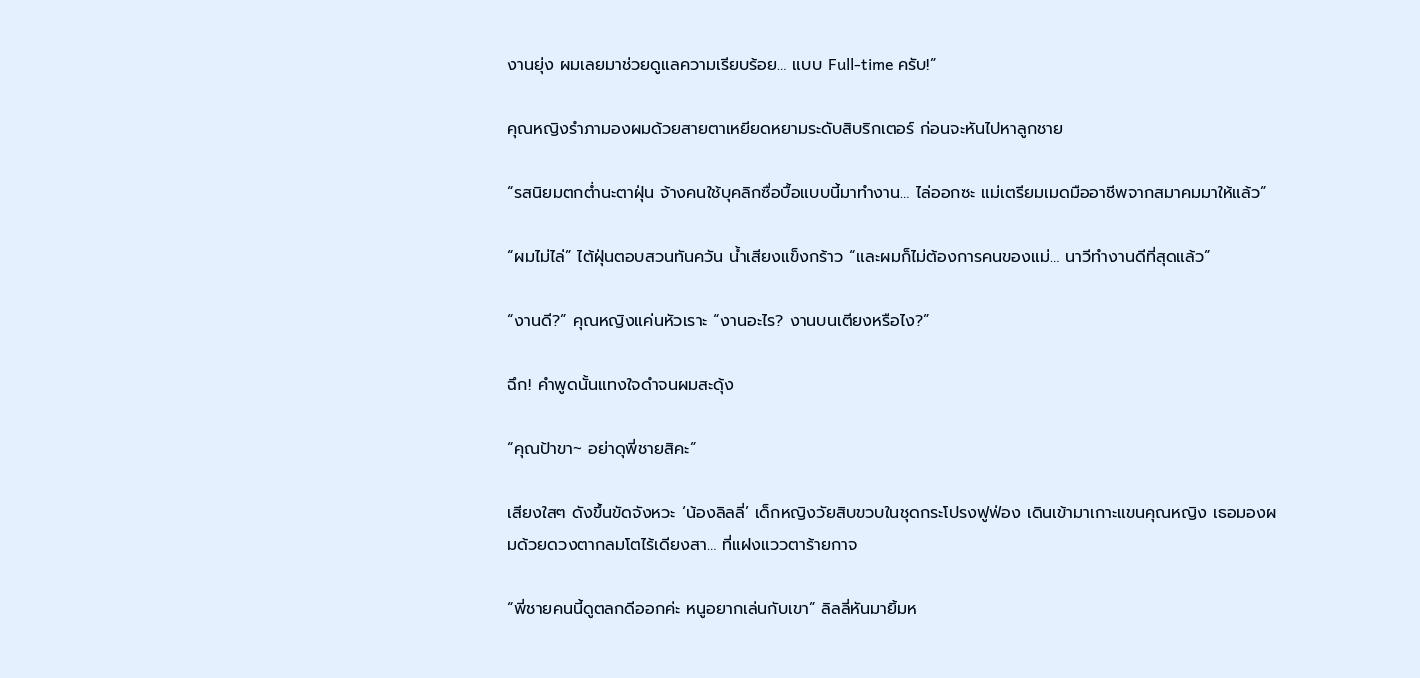งานยุ่ง ผมเลยมาช่วยดูแลความเรียบร้อย… แบบ Full-time ครับ!”

คุณหญิงรำภามองผมด้วยสายตาเหยียดหยามระดับสิบริกเตอร์ ก่อนจะหันไปหาลูกชาย

“รสนิยมตกต่ำนะตาฝุ่น จ้างคนใช้บุคลิกซื่อบื้อแบบนี้มาทำงาน… ไล่ออกซะ แม่เตรียมเมดมืออาชีพจากสมาคมมาให้แล้ว”

“ผมไม่ไล่” ไต้ฝุ่นตอบสวนทันควัน น้ำเสียงแข็งกร้าว “และผมก็ไม่ต้องการคนของแม่… นาวีทำงานดีที่สุดแล้ว”

“งานดี?” คุณหญิงแค่นหัวเราะ “งานอะไร? งานบนเตียงหรือไง?”

ฉึก! คำพูดนั้นแทงใจดำจนผมสะดุ้ง

“คุณป้าขา~ อย่าดุพี่ชายสิคะ”

เสียงใสๆ ดังขึ้นขัดจังหวะ ‘น้องลิลลี่’ เด็กหญิงวัยสิบขวบในชุดกระโปรงฟูฟ่อง เดินเข้ามาเกาะแขนคุณหญิง เธอมองผมด้วยดวงตากลมโตไร้เดียงสา… ที่แฝงแววตาร้ายกาจ

“พี่ชายคนนี้ดูตลกดีออกค่ะ หนูอยากเล่นกับเขา” ลิลลี่หันมายิ้มห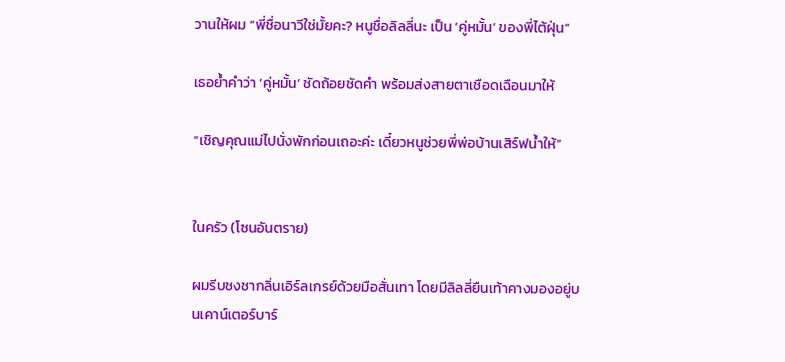วานให้ผม “พี่ชื่อนาวีใช่มั้ยคะ? หนูชื่อลิลลี่นะ เป็น ‘คู่หมั้น’ ของพี่ไต้ฝุ่น”

เธอย้ำคำว่า ‘คู่หมั้น’ ชัดถ้อยชัดคำ พร้อมส่งสายตาเชือดเฉือนมาให้

“เชิญคุณแม่ไปนั่งพักก่อนเถอะค่ะ เดี๋ยวหนูช่วยพี่พ่อบ้านเสิร์ฟน้ำให้”


ในครัว (โซนอันตราย)

ผมรีบชงชากลิ่นเอิร์ลเกรย์ด้วยมือสั่นเทา โดยมีลิลลี่ยืนเท้าคางมองอยู่บนเคาน์เตอร์บาร์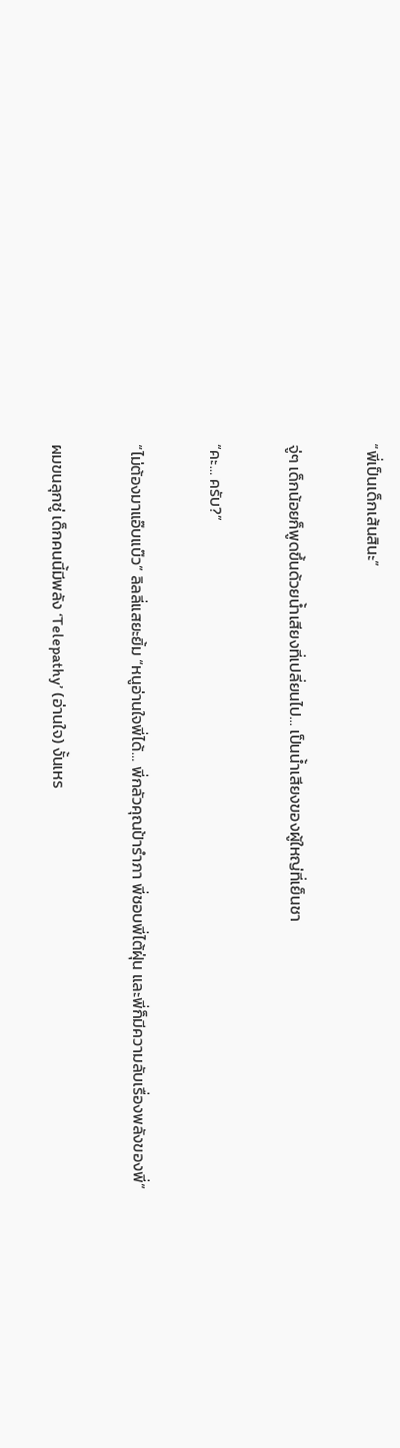“พี่เป็นเด็กเส้นสินะ”

จู่ๆ เด็กน้อยก็พูดขึ้นด้วยน้ำเสียงที่เปลี่ยนไป… เป็นน้ำเสียงของผู้ใหญ่ที่เย็นชา

“คะ… ครับ?”

“ไม่ต้องมาแอ๊บแบ๊ว” ลิลลี่แสยะยิ้ม “หนูอ่านใจพี่ได้… พี่กลัวคุณป้ารำภา พี่ชอบพี่ไต้ฝุ่น และพี่ก็มีความลับเรื่องพลังของพี่”

ผมขนลุกซู่ เด็กคนนี้มีพลัง ‘Telepathy’ (อ่านใจ) งั้นเหร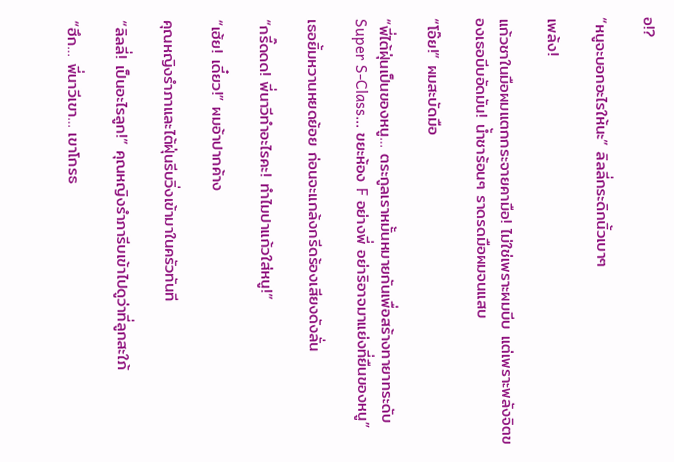อ!?

“หนูจะบอกอะไรให้นะ” ลิลลี่กระดิกนิ้วเบาๆ

เพล้ง!

แก้วชาในมือผมแตกกระจายคามือ! ไม่ใช่เพราะผมบีบ แต่เพราะพลังจิตของเธอบีบอัดมัน! น้ำชาร้อนๆ ราดรดมือผมจนแสบ

“โอ๊ย!” ผมสะบัดมือ

“พี่ไต้ฝุ่นเป็นของหนู… ตระกูลเราหมั้นหมายกันเพื่อสร้างทายาทระดับ Super S-Class… ขยะห้อง F อย่างพี่ อย่าริอาจมาแย่งที่ยืนของหนู”

เธอยิ้มหวานหยดย้อย ก่อนจะแกล้งกรีดร้องเสียงดังลั่น

“กรี๊ดดด! พี่นาวีทำอะไรคะ! ทำไมปาแก้วใส่หนู!”

“เฮ้ย! เดี๋ยว!” ผมอ้าปากค้าง

คุณหญิงรำภาและไต้ฝุ่นรีบวิ่งเข้ามาในครัวทันที

“ลิลลี่! เป็นอะไรลูก!” คุณหญิงรำภารีบเข้าไปดูว่าที่ลูกสะใภ้

“ฮึก… พี่นาวีเขา… เขาโกรธ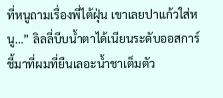ที่หนูถามเรื่องพี่ไต้ฝุ่น เขาเลยปาแก้วใส่หนู…” ลิลลี่บีบน้ำตาได้เนียนระดับออสการ์ ชี้มาที่ผมที่ยืนเลอะน้ำชาเต็มตัว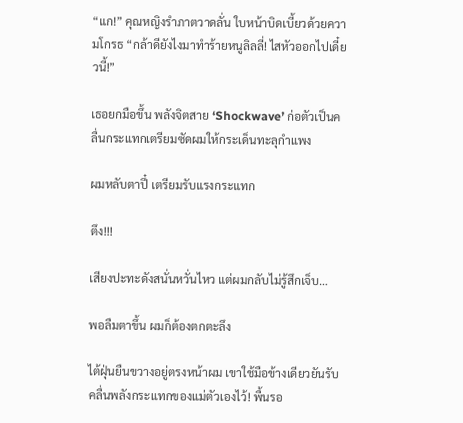“แก!” คุณหญิงรำภาตวาดลั่น ใบหน้าบิดเบี้ยวด้วยความโกรธ “กล้าดียังไงมาทำร้ายหนูลิลลี่! ไสหัวออกไปเดี๋ยวนี้!”

เธอยกมือขึ้น พลังจิตสาย ‘Shockwave’ ก่อตัวเป็นคลื่นกระแทกเตรียมซัดผมให้กระเด็นทะลุกำแพง

ผมหลับตาปี๋ เตรียมรับแรงกระแทก

ตึง!!!

เสียงปะทะดังสนั่นหวั่นไหว แต่ผมกลับไม่รู้สึกเจ็บ…

พอลืมตาขึ้น ผมก็ต้องตกตะลึง

ไต้ฝุ่นยืนขวางอยู่ตรงหน้าผม เขาใช้มือข้างเดียวยันรับคลื่นพลังกระแทกของแม่ตัวเองไว้! พื้นรอ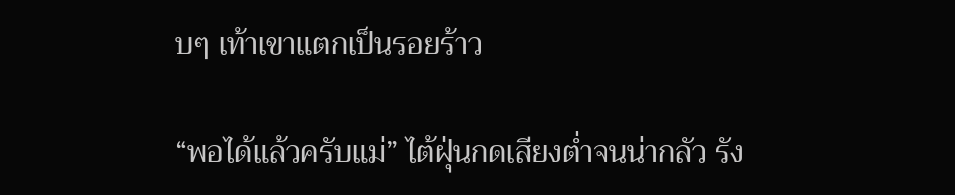บๆ เท้าเขาแตกเป็นรอยร้าว

“พอได้แล้วครับแม่” ไต้ฝุ่นกดเสียงต่ำจนน่ากลัว รัง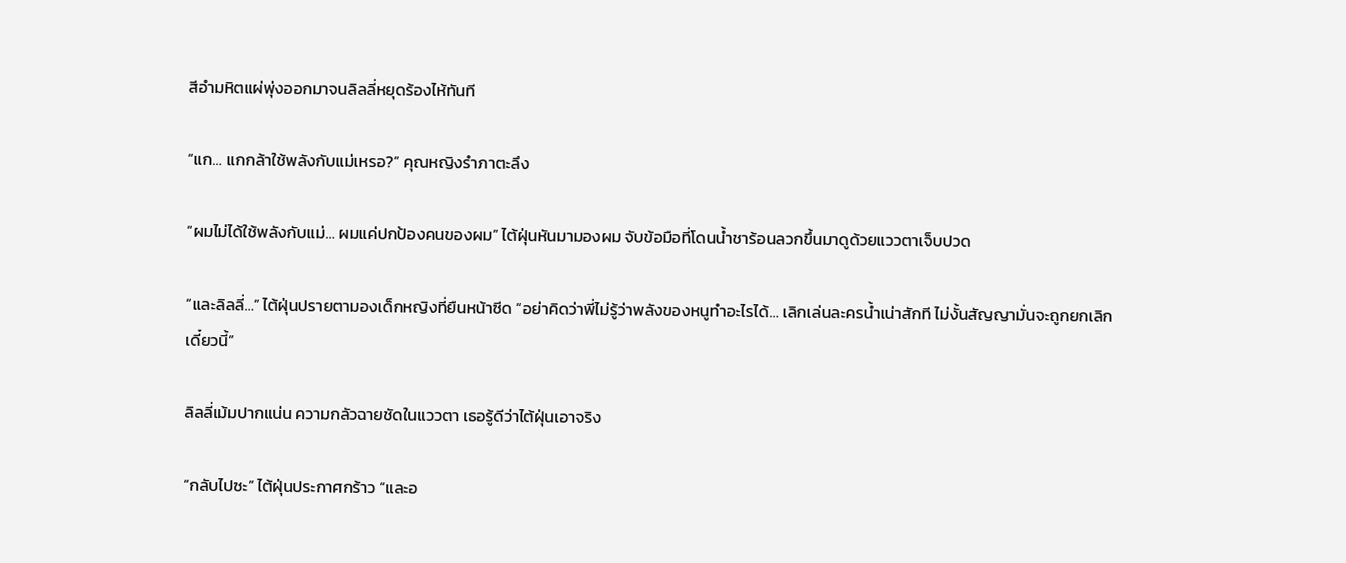สีอำมหิตแผ่พุ่งออกมาจนลิลลี่หยุดร้องไห้ทันที

“แก… แกกล้าใช้พลังกับแม่เหรอ?” คุณหญิงรำภาตะลึง

“ผมไม่ได้ใช้พลังกับแม่… ผมแค่ปกป้องคนของผม” ไต้ฝุ่นหันมามองผม จับข้อมือที่โดนน้ำชาร้อนลวกขึ้นมาดูด้วยแววตาเจ็บปวด

“และลิลลี่…” ไต้ฝุ่นปรายตามองเด็กหญิงที่ยืนหน้าซีด “อย่าคิดว่าพี่ไม่รู้ว่าพลังของหนูทำอะไรได้… เลิกเล่นละครน้ำเน่าสักที ไม่งั้นสัญญามั่นจะถูกยกเลิกเดี๋ยวนี้”

ลิลลี่เม้มปากแน่น ความกลัวฉายชัดในแววตา เธอรู้ดีว่าไต้ฝุ่นเอาจริง

“กลับไปซะ” ไต้ฝุ่นประกาศกร้าว “และอ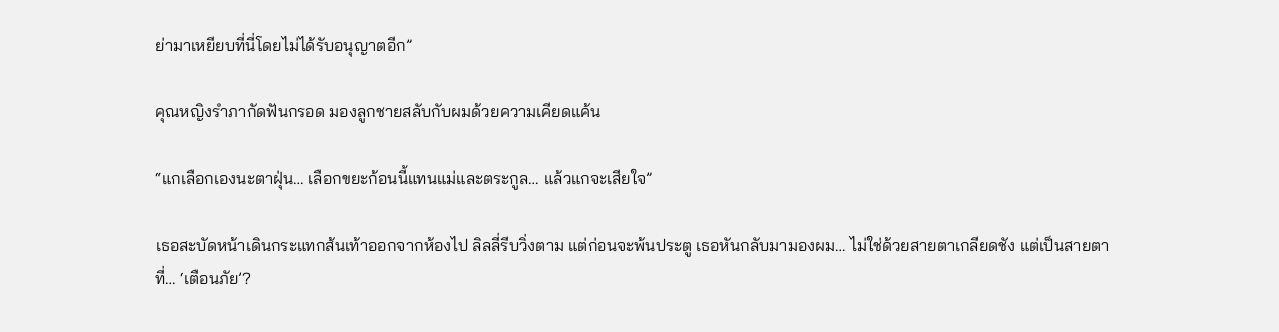ย่ามาเหยียบที่นี่โดยไม่ได้รับอนุญาตอีก”

คุณหญิงรำภากัดฟันกรอด มองลูกชายสลับกับผมด้วยความเคียดแค้น

“แกเลือกเองนะตาฝุ่น… เลือกขยะก้อนนี้แทนแม่และตระกูล… แล้วแกจะเสียใจ”

เธอสะบัดหน้าเดินกระแทกส้นเท้าออกจากห้องไป ลิลลี่รีบวิ่งตาม แต่ก่อนจะพ้นประตู เธอหันกลับมามองผม… ไม่ใช่ด้วยสายตาเกลียดชัง แต่เป็นสายตาที่… ‘เตือนภัย’?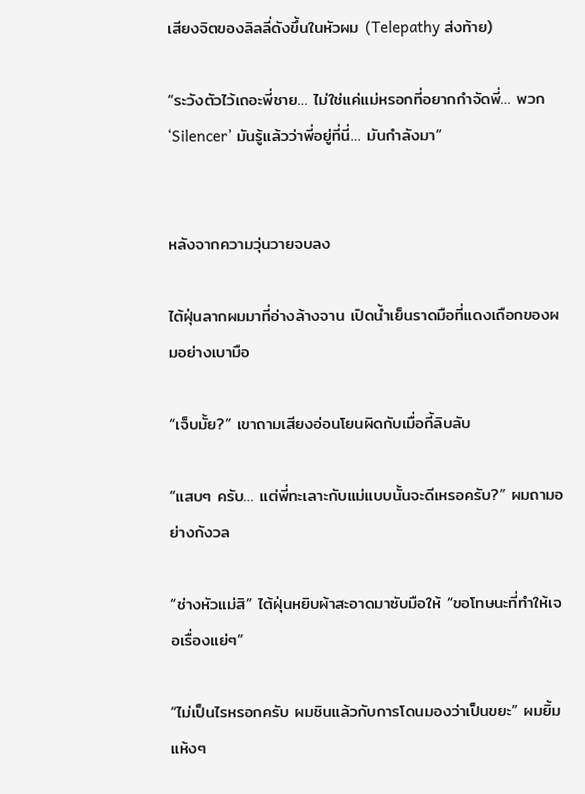เสียงจิตของลิลลี่ดังขึ้นในหัวผม (Telepathy ส่งท้าย)

“ระวังตัวไว้เถอะพี่ชาย… ไม่ใช่แค่แม่หรอกที่อยากกำจัดพี่… พวก ‘Silencer’ มันรู้แล้วว่าพี่อยู่ที่นี่… มันกำลังมา”


หลังจากความวุ่นวายจบลง

ไต้ฝุ่นลากผมมาที่อ่างล้างจาน เปิดน้ำเย็นราดมือที่แดงเถือกของผมอย่างเบามือ

“เจ็บมั้ย?” เขาถามเสียงอ่อนโยนผิดกับเมื่อกี้ลิบลับ

“แสบๆ ครับ… แต่พี่ทะเลาะกับแม่แบบนั้นจะดีเหรอครับ?” ผมถามอย่างกังวล

“ช่างหัวแม่สิ” ไต้ฝุ่นหยิบผ้าสะอาดมาซับมือให้ “ขอโทษนะที่ทำให้เจอเรื่องแย่ๆ”

“ไม่เป็นไรหรอกครับ ผมชินแล้วกับการโดนมองว่าเป็นขยะ” ผมยิ้มแห้งๆ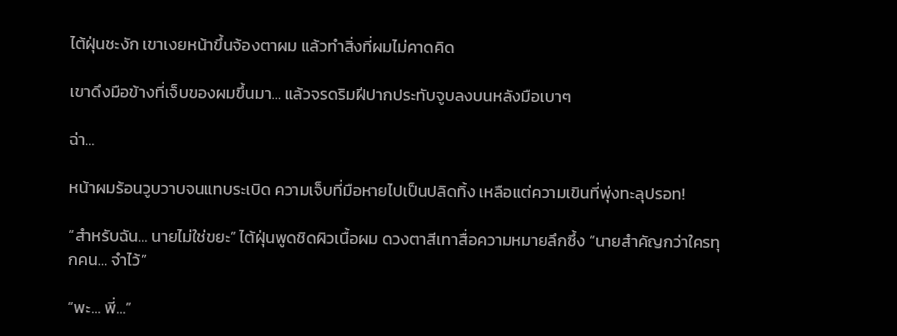ไต้ฝุ่นชะงัก เขาเงยหน้าขึ้นจ้องตาผม แล้วทำสิ่งที่ผมไม่คาดคิด

เขาดึงมือข้างที่เจ็บของผมขึ้นมา… แล้วจรดริมฝีปากประทับจูบลงบนหลังมือเบาๆ

ฉ่า…

หน้าผมร้อนวูบวาบจนแทบระเบิด ความเจ็บที่มือหายไปเป็นปลิดทิ้ง เหลือแต่ความเขินที่พุ่งทะลุปรอท!

“สำหรับฉัน… นายไม่ใช่ขยะ” ไต้ฝุ่นพูดชิดผิวเนื้อผม ดวงตาสีเทาสื่อความหมายลึกซึ้ง “นายสำคัญกว่าใครทุกคน… จำไว้”

“พะ… พี่…”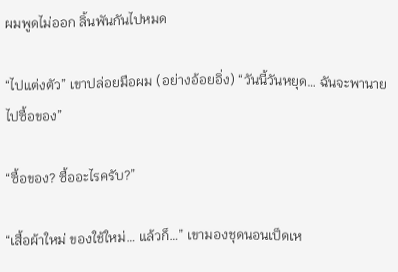ผมพูดไม่ออก ลิ้นพันกันไปหมด

“ไปแต่งตัว” เขาปล่อยมือผม (อย่างอ้อยอิ่ง) “วันนี้วันหยุด… ฉันจะพานายไปซื้อของ”

“ซื้อของ? ซื้ออะไรครับ?”

“เสื้อผ้าใหม่ ของใช้ใหม่… แล้วก็…” เขามองชุดนอนเป็ดเห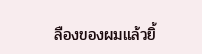ลืองของผมแล้วยิ้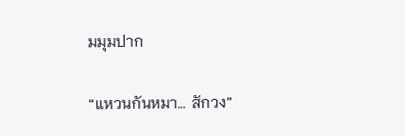มมุมปาก

“แหวนกันหมา… สักวง”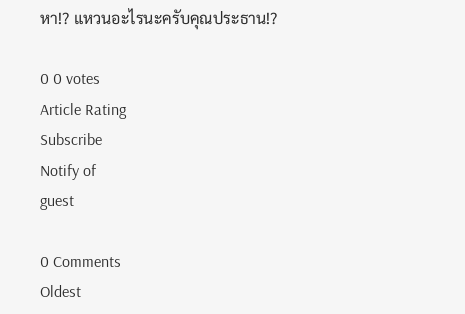หา!? แหวนอะไรนะครับคุณประธาน!?

0 0 votes
Article Rating
Subscribe
Notify of
guest

0 Comments
Oldest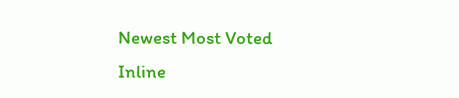Newest Most Voted
Inline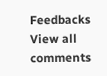Feedbacks
View all comments